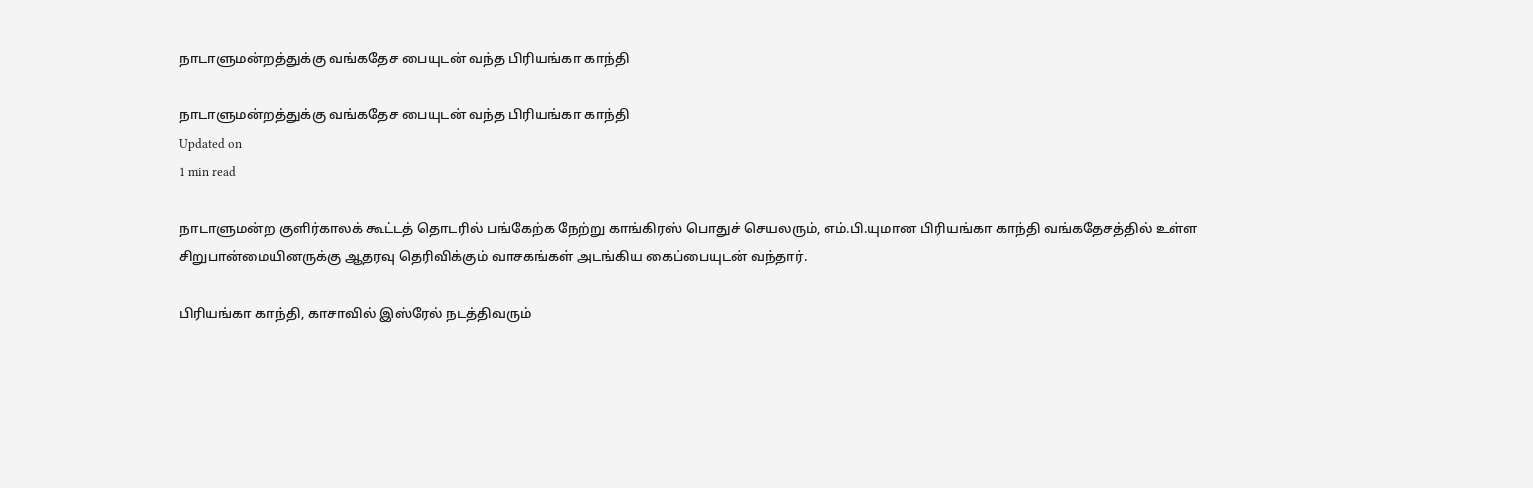நாடாளுமன்றத்துக்கு வங்கதேச பையுடன் வந்த பிரியங்கா காந்தி

நாடாளுமன்றத்துக்கு வங்கதேச பையுடன் வந்த பிரியங்கா காந்தி
Updated on
1 min read

நாடாளுமன்ற குளிர்காலக் கூட்டத் தொடரில் பங்கேற்க நேற்று காங்கிரஸ் பொதுச் செயலரும், எம்.பி.யுமான பிரியங்கா காந்தி வங்கதேசத்தில் உள்ள சிறுபான்மையினருக்கு ஆதரவு தெரிவிக்கும் வாசகங்கள் அடங்கிய கைப்பையுடன் வந்தார்.

பிரியங்கா காந்தி, காசாவில் இஸ்ரேல் நடத்திவரும்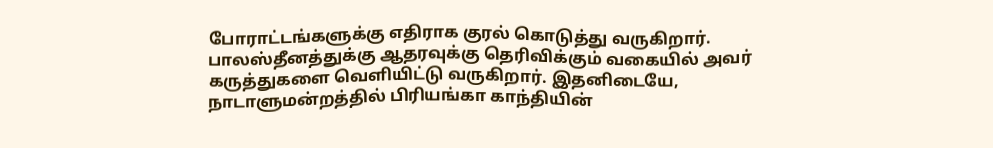போராட்டங்களுக்கு எதிராக குரல் கொடுத்து வருகிறார். பாலஸ்தீனத்துக்கு ஆதரவுக்கு தெரிவிக்கும் வகையில் அவர் கருத்துகளை வெளியிட்டு வருகிறார். இதனிடையே, நாடாளுமன்றத்தில் பிரியங்கா காந்தியின்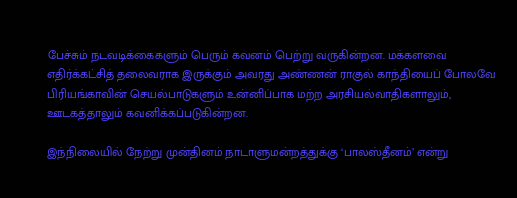பேச்சும் நடவடிக்கைகளும் பெரும் கவனம் பெற்று வருகின்றன. மக்களவை எதிர்க்கட்சித் தலைவராக இருக்கும் அவரது அண்ணன் ராகுல் காந்தியைப் போலவே பிரியங்காவின் செயல்பாடுகளும் உன்னிப்பாக மற்ற அரசியல்வாதிகளாலும், ஊடகத்தாலும் கவனிக்கப்படுகின்றன.

இந்நிலையில் நேற்று முன்தினம் நாடாளுமன்றத்துக்கு ‘பாலஸ்தீனம்’ என்று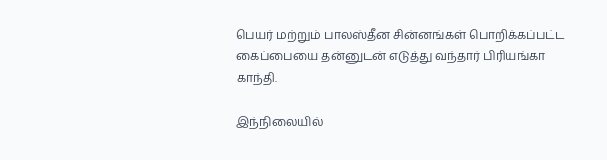பெயர் மற்றும் பாலஸ்தீன சின்னங்கள் பொறிக்கப்பட்ட கைப்பையை தன்னுடன் எடுத்து வந்தார் பிரியங்கா காந்தி.

இந்நிலையில்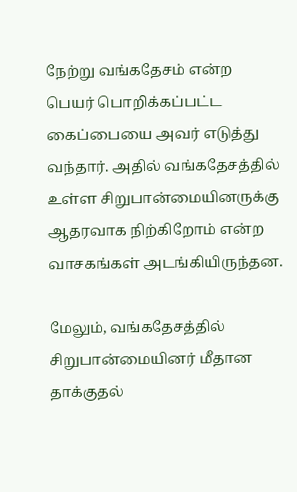நேற்று வங்கதேசம் என்ற பெயர் பொறிக்கப்பட்ட கைப்பையை அவர் எடுத்து வந்தார். அதில் வங்கதேசத்தில் உள்ள சிறுபான்மையினருக்கு ஆதரவாக நிற்கிறோம் என்ற வாசகங்கள் அடங்கியிருந்தன.

மேலும், வங்கதேசத்தில் சிறுபான்மையினர் மீதான தாக்குதல்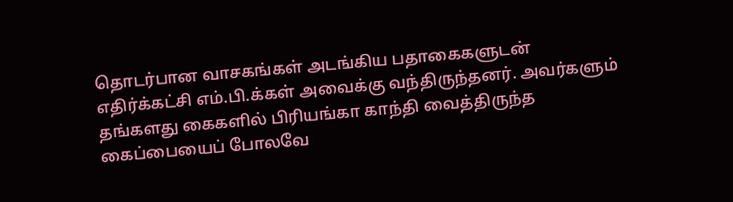தொடர்பான வாசகங்கள் அடங்கிய பதாகைகளுடன் எதிர்க்கட்சி எம்.பி.க்கள் அவைக்கு வந்திருந்தனர். அவர்களும் தங்களது கைகளில் பிரியங்கா காந்தி வைத்திருந்த கைப்பையைப் போலவே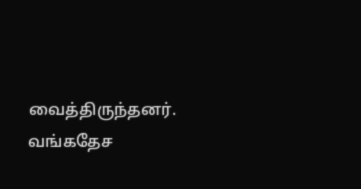வைத்திருந்தனர். வங்கதேச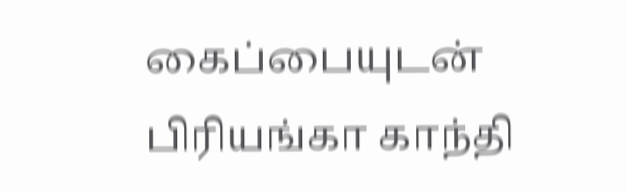கைப்பையுடன் பிரியங்கா காந்தி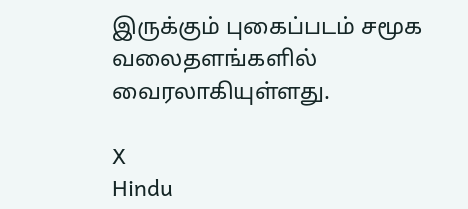இருக்கும் புகைப்படம் சமூக வலைதளங்களில் வைரலாகியுள்ளது.

X
Hindu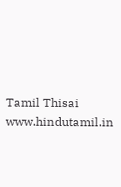Tamil Thisai
www.hindutamil.in